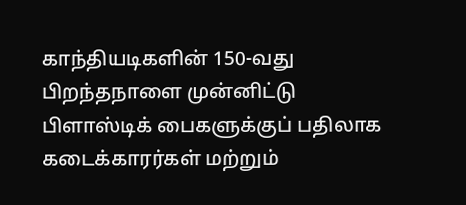காந்தியடிகளின் 150-வது பிறந்தநாளை முன்னிட்டு பிளாஸ்டிக் பைகளுக்குப் பதிலாக கடைக்காரர்கள் மற்றும்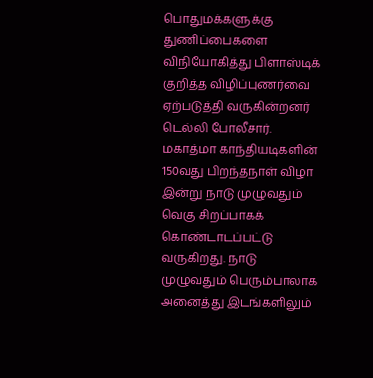பொதுமக்களுக்கு துணிப்பைகளை விநியோகித்து பிளாஸ்டிக் குறித்த விழிப்புணர்வை ஏற்படுத்தி வருகின்றனர் டெல்லி போலீசார்.
மகாத்மா காந்தியடிகளின் 150வது பிறந்தநாள் விழா இன்று நாடு முழுவதும் வெகு சிறப்பாகக் கொண்டாடப்பட்டு வருகிறது. நாடு முழுவதும் பெரும்பாலாக அனைத்து இடங்களிலும்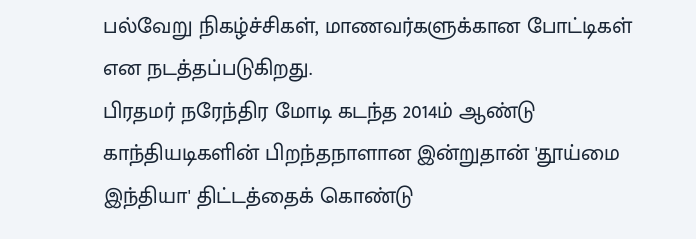பல்வேறு நிகழ்ச்சிகள், மாணவர்களுக்கான போட்டிகள் என நடத்தப்படுகிறது.
பிரதமர் நரேந்திர மோடி கடந்த 2014ம் ஆண்டு காந்தியடிகளின் பிறந்தநாளான இன்றுதான் 'தூய்மை இந்தியா' திட்டத்தைக் கொண்டு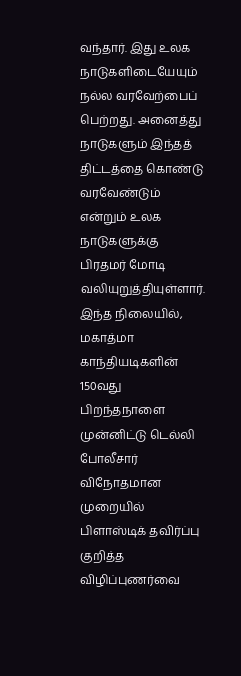வந்தார். இது உலக நாடுகளிடையேயும் நல்ல வரவேற்பைப் பெற்றது. அனைத்து நாடுகளும் இந்தத் திட்டத்தை கொண்டு வரவேண்டும் என்றும் உலக நாடுகளுக்கு பிரதமர் மோடி வலியுறுத்தியுள்ளார்.
இந்த நிலையில், மகாத்மா காந்தியடிகளின் 150வது பிறந்தநாளை முன்னிட்டு டெல்லி போலீசார் விநோதமான முறையில் பிளாஸ்டிக் தவிர்ப்பு குறித்த விழிப்புணர்வை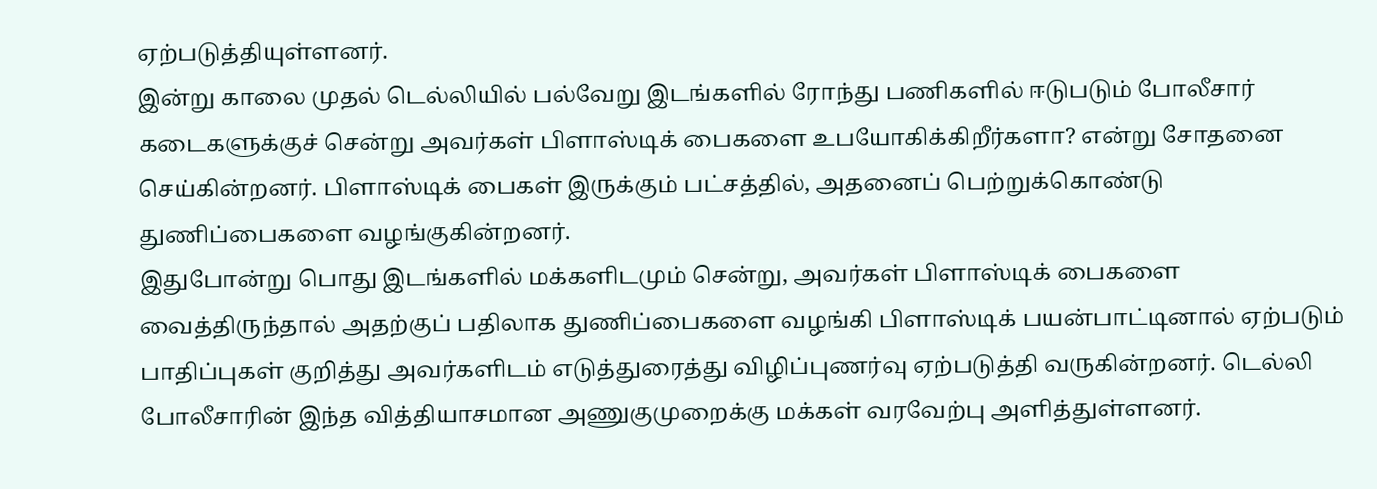ஏற்படுத்தியுள்ளனர்.
இன்று காலை முதல் டெல்லியில் பல்வேறு இடங்களில் ரோந்து பணிகளில் ஈடுபடும் போலீசார் கடைகளுக்குச் சென்று அவர்கள் பிளாஸ்டிக் பைகளை உபயோகிக்கிறீர்களா? என்று சோதனை செய்கின்றனர். பிளாஸ்டிக் பைகள் இருக்கும் பட்சத்தில், அதனைப் பெற்றுக்கொண்டு துணிப்பைகளை வழங்குகின்றனர்.
இதுபோன்று பொது இடங்களில் மக்களிடமும் சென்று, அவர்கள் பிளாஸ்டிக் பைகளை வைத்திருந்தால் அதற்குப் பதிலாக துணிப்பைகளை வழங்கி பிளாஸ்டிக் பயன்பாட்டினால் ஏற்படும் பாதிப்புகள் குறித்து அவர்களிடம் எடுத்துரைத்து விழிப்புணர்வு ஏற்படுத்தி வருகின்றனர். டெல்லி போலீசாரின் இந்த வித்தியாசமான அணுகுமுறைக்கு மக்கள் வரவேற்பு அளித்துள்ளனர்.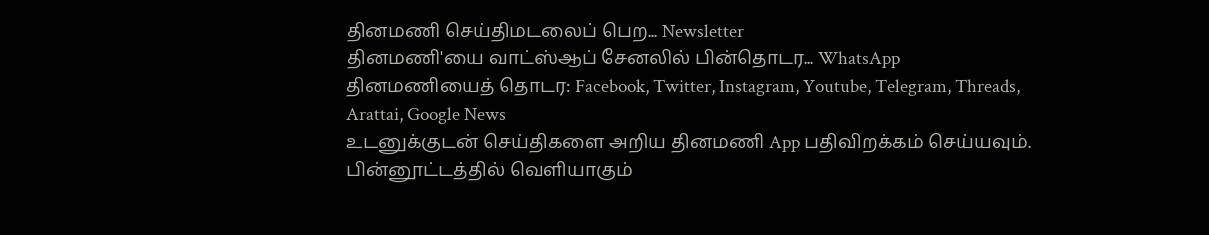தினமணி செய்திமடலைப் பெற... Newsletter
தினமணி'யை வாட்ஸ்ஆப் சேனலில் பின்தொடர... WhatsApp
தினமணியைத் தொடர: Facebook, Twitter, Instagram, Youtube, Telegram, Threads, Arattai, Google News
உடனுக்குடன் செய்திகளை அறிய தினமணி App பதிவிறக்கம் செய்யவும்.
பின்னூட்டத்தில் வெளியாகும்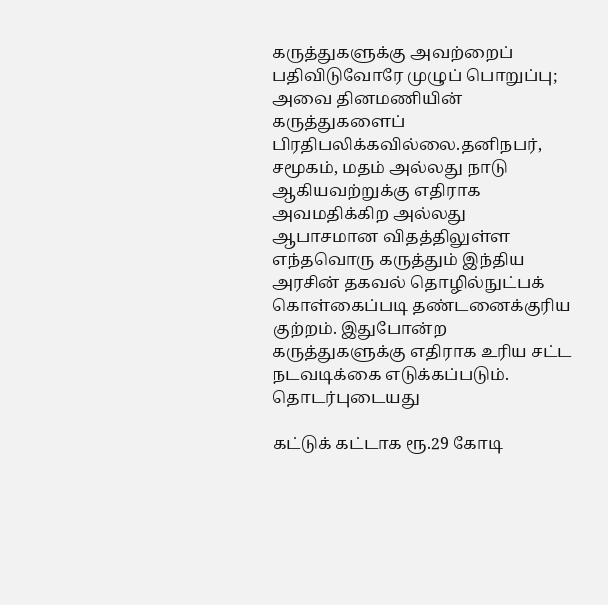கருத்துகளுக்கு அவற்றைப் பதிவிடுவோரே முழுப் பொறுப்பு; அவை தினமணியின் கருத்துகளைப் பிரதிபலிக்கவில்லை.தனிநபர், சமூகம், மதம் அல்லது நாடு ஆகியவற்றுக்கு எதிராக அவமதிக்கிற அல்லது ஆபாசமான விதத்திலுள்ள எந்தவொரு கருத்தும் இந்திய அரசின் தகவல் தொழில்நுட்பக் கொள்கைப்படி தண்டனைக்குரிய குற்றம். இதுபோன்ற கருத்துகளுக்கு எதிராக உரிய சட்ட நடவடிக்கை எடுக்கப்படும்.
தொடர்புடையது

கட்டுக் கட்டாக ரூ.29 கோடி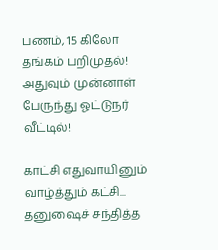பணம், 15 கிலோ தங்கம் பறிமுதல்! அதுவும் முன்னாள் பேருந்து ஓட்டுநர் வீட்டில்!

காட்சி எதுவாயினும் வாழ்த்தும் கட்சி... தனுஷைச் சந்தித்த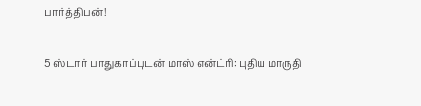பார்த்திபன்!

5 ஸ்டார் பாதுகாப்புடன் மாஸ் என்ட்ரி: புதிய மாருதி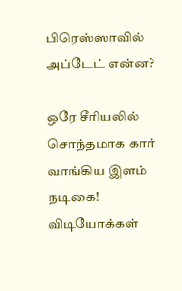பிரெஸ்ஸாவில் அப்டேட் என்ன?

ஒரே சீரியலில் சொந்தமாக கார் வாங்கிய இளம் நடிகை!
விடியோக்கள்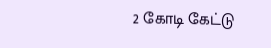2 கோடி கேட்டு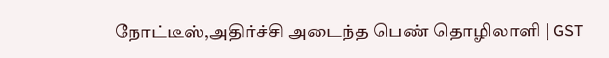நோட்டீஸ்,அதிர்ச்சி அடைந்த பெண் தொழிலாளி | GST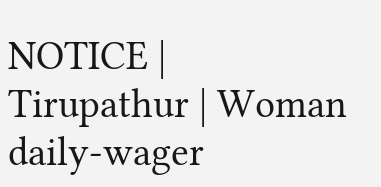NOTICE | Tirupathur | Woman daily-wager